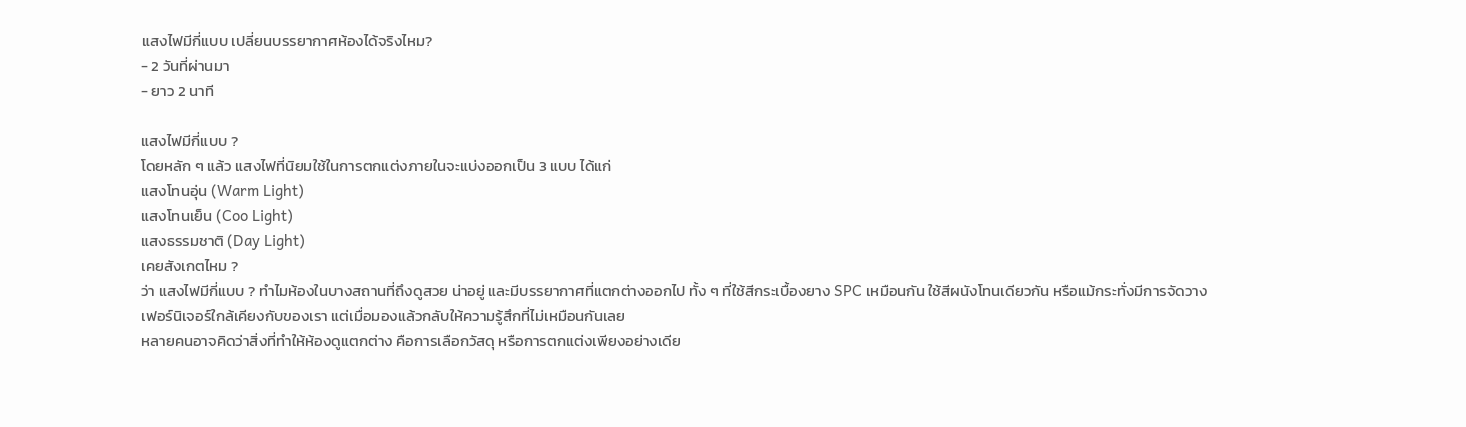แสงไฟมีกี่แบบ เปลี่ยนบรรยากาศห้องได้จริงไหม?
- 2 วันที่ผ่านมา
- ยาว 2 นาที

แสงไฟมีกี่แบบ ?
โดยหลัก ๆ แล้ว แสงไฟที่นิยมใช้ในการตกแต่งภายในจะแบ่งออกเป็น 3 แบบ ได้แก่
แสงโทนอุ่น (Warm Light)
แสงโทนเย็น (Coo Light)
แสงธรรมชาติ (Day Light)
เคยสังเกตไหม ?
ว่า แสงไฟมีกี่แบบ ? ทำไมห้องในบางสถานที่ถึงดูสวย น่าอยู่ และมีบรรยากาศที่แตกต่างออกไป ทั้ง ๆ ที่ใช้สีกระเบื้องยาง SPC เหมือนกัน ใช้สีผนังโทนเดียวกัน หรือแม้กระทั่งมีการจัดวางเฟอร์นิเจอร์ใกล้เคียงกับของเรา แต่เมื่อมองแล้วกลับให้ความรู้สึกที่ไม่เหมือนกันเลย
หลายคนอาจคิดว่าสิ่งที่ทำให้ห้องดูแตกต่าง คือการเลือกวัสดุ หรือการตกแต่งเพียงอย่างเดีย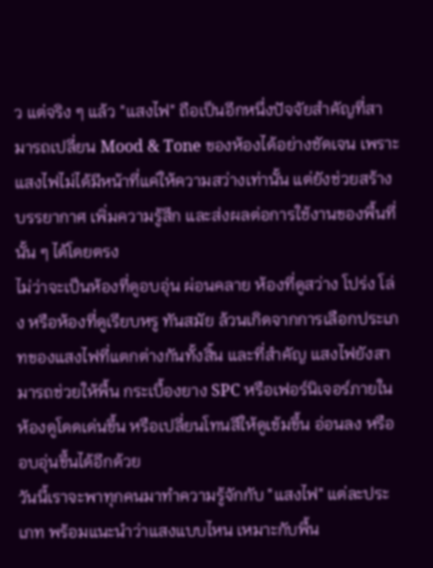ว แต่จริง ๆ แล้ว "แสงไฟ" ถือเป็นอีกหนึ่งปัจจัยสำคัญที่สามารถเปลี่ยน Mood & Tone ของห้องได้อย่างชัดเจน เพราะแสงไฟไม่ได้มีหน้าที่แค่ให้ความสว่างเท่านั้น แต่ยังช่วยสร้างบรรยากาศ เพิ่มความรู้สึก และส่งผลต่อการใช้งานของพื้นที่นั้น ๆ ได้โดยตรง
ไม่ว่าจะเป็นห้องที่ดูอบอุ่น ผ่อนคลาย ห้องที่ดูสว่าง โปร่ง โล่ง หรือห้องที่ดูเรียบหรู ทันสมัย ล้วนเกิดจากการเลือกประเภทของแสงไฟที่แตกต่างกันทั้งสิ้น และที่สำคัญ แสงไฟยังสามารถช่วยให้พื้น กระเบื้องยาง SPC หรือเฟอร์นิเจอร์ภายในห้องดูโดดเด่นขึ้น หรือเปลี่ยนโทนสีให้ดูเข้มขึ้น อ่อนลง หรืออบอุ่นขึ้นได้อีกด้วย
วันนี้เราจะพาทุกคนมาทำความรู้จักกับ "แสงไฟ" แต่ละประเภท พร้อมแนะนำว่าแสงแบบไหน เหมาะกับพื้น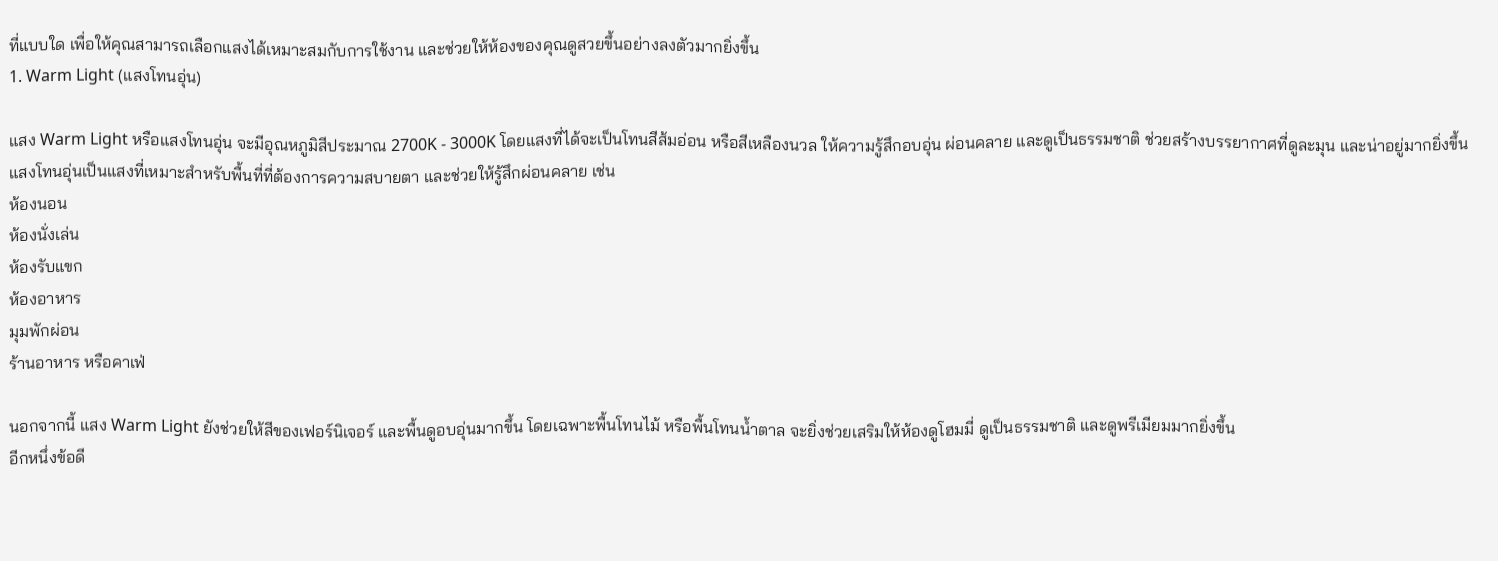ที่แบบใด เพื่อให้คุณสามารถเลือกแสงได้เหมาะสมกับการใช้งาน และช่วยให้ห้องของคุณดูสวยขึ้นอย่างลงตัวมากยิ่งขึ้น
1. Warm Light (แสงโทนอุ่น)

แสง Warm Light หรือแสงโทนอุ่น จะมีอุณหภูมิสีประมาณ 2700K - 3000K โดยแสงที่ได้จะเป็นโทนสีส้มอ่อน หรือสีเหลืองนวล ให้ความรู้สึกอบอุ่น ผ่อนคลาย และดูเป็นธรรมชาติ ช่วยสร้างบรรยากาศที่ดูละมุน และน่าอยู่มากยิ่งขึ้น
แสงโทนอุ่นเป็นแสงที่เหมาะสำหรับพื้นที่ที่ต้องการความสบายตา และช่วยให้รู้สึกผ่อนคลาย เช่น
ห้องนอน
ห้องนั่งเล่น
ห้องรับแขก
ห้องอาหาร
มุมพักผ่อน
ร้านอาหาร หรือคาเฟ่

นอกจากนี้ แสง Warm Light ยังช่วยให้สีของเฟอร์นิเจอร์ และพื้นดูอบอุ่นมากขึ้น โดยเฉพาะพื้นโทนไม้ หรือพื้นโทนน้ำตาล จะยิ่งช่วยเสริมให้ห้องดูโฮมมี่ ดูเป็นธรรมชาติ และดูพรีเมียมมากยิ่งขึ้น
อีกหนึ่งข้อดี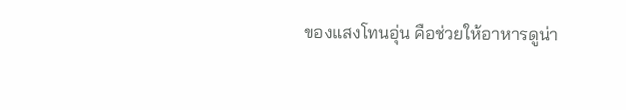ของแสงโทนอุ่น คือช่วยให้อาหารดูน่า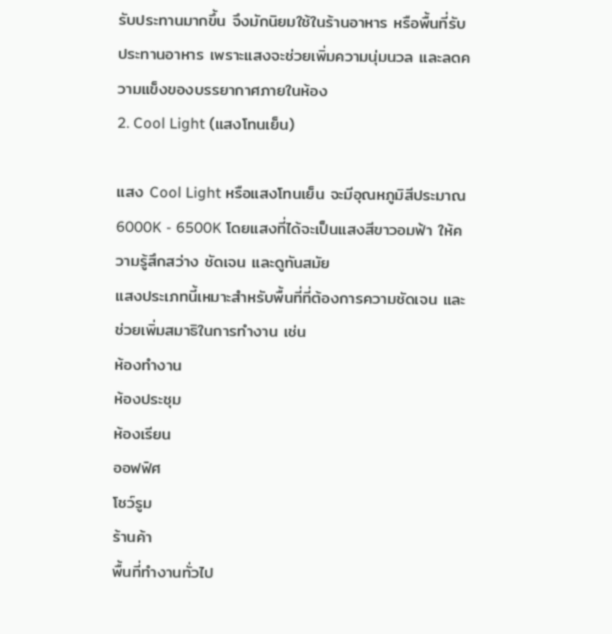รับประทานมากขึ้น จึงมักนิยมใช้ในร้านอาหาร หรือพื้นที่รับประทานอาหาร เพราะแสงจะช่วยเพิ่มความนุ่มนวล และลดความแข็งของบรรยากาศภายในห้อง
2. Cool Light (แสงโทนเย็น)

แสง Cool Light หรือแสงโทนเย็น จะมีอุณหภูมิสีประมาณ 6000K - 6500K โดยแสงที่ได้จะเป็นแสงสีขาวอมฟ้า ให้ความรู้สึกสว่าง ชัดเจน และดูทันสมัย
แสงประเภทนี้เหมาะสำหรับพื้นที่ที่ต้องการความชัดเจน และช่วยเพิ่มสมาธิในการทำงาน เช่น
ห้องทำงาน
ห้องประชุม
ห้องเรียน
ออฟฟิศ
โชว์รูม
ร้านค้า
พื้นที่ทำงานทั่วไป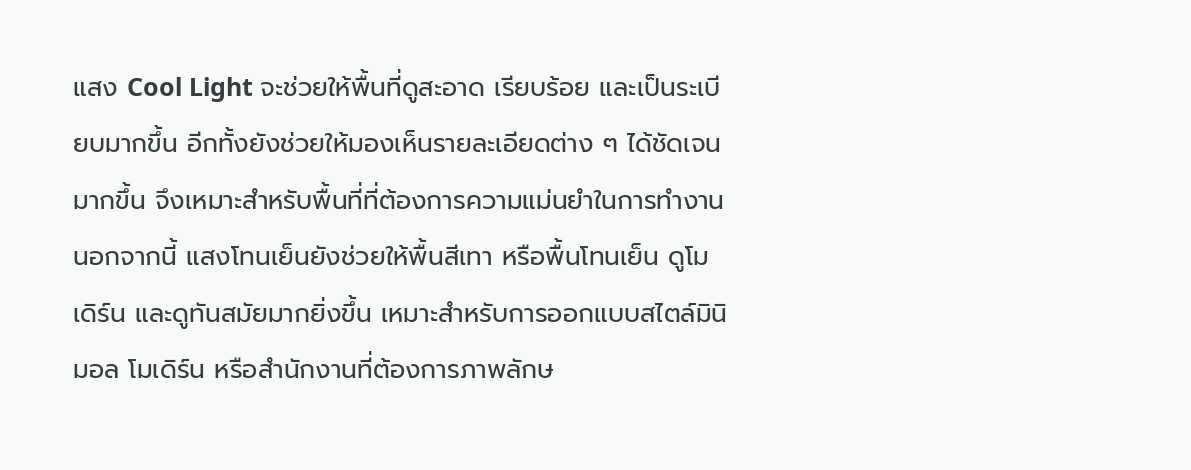แสง Cool Light จะช่วยให้พื้นที่ดูสะอาด เรียบร้อย และเป็นระเบียบมากขึ้น อีกทั้งยังช่วยให้มองเห็นรายละเอียดต่าง ๆ ได้ชัดเจนมากขึ้น จึงเหมาะสำหรับพื้นที่ที่ต้องการความแม่นยำในการทำงาน
นอกจากนี้ แสงโทนเย็นยังช่วยให้พื้นสีเทา หรือพื้นโทนเย็น ดูโมเดิร์น และดูทันสมัยมากยิ่งขึ้น เหมาะสำหรับการออกแบบสไตล์มินิมอล โมเดิร์น หรือสำนักงานที่ต้องการภาพลักษ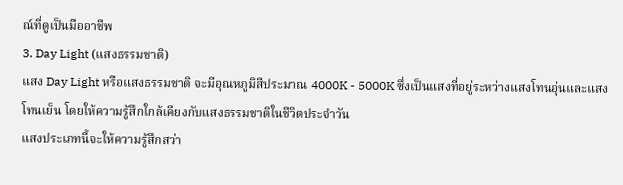ณ์ที่ดูเป็นมืออาชีพ
3. Day Light (แสงธรรมชาติ)
แสง Day Light หรือแสงธรรมชาติ จะมีอุณหภูมิสีประมาณ 4000K - 5000K ซึ่งเป็นแสงที่อยู่ระหว่างแสงโทนอุ่นและแสงโทนเย็น โดยให้ความรู้สึกใกล้เคียงกับแสงธรรมชาติในชีวิตประจำวัน
แสงประเภทนี้จะให้ความรู้สึกสว่า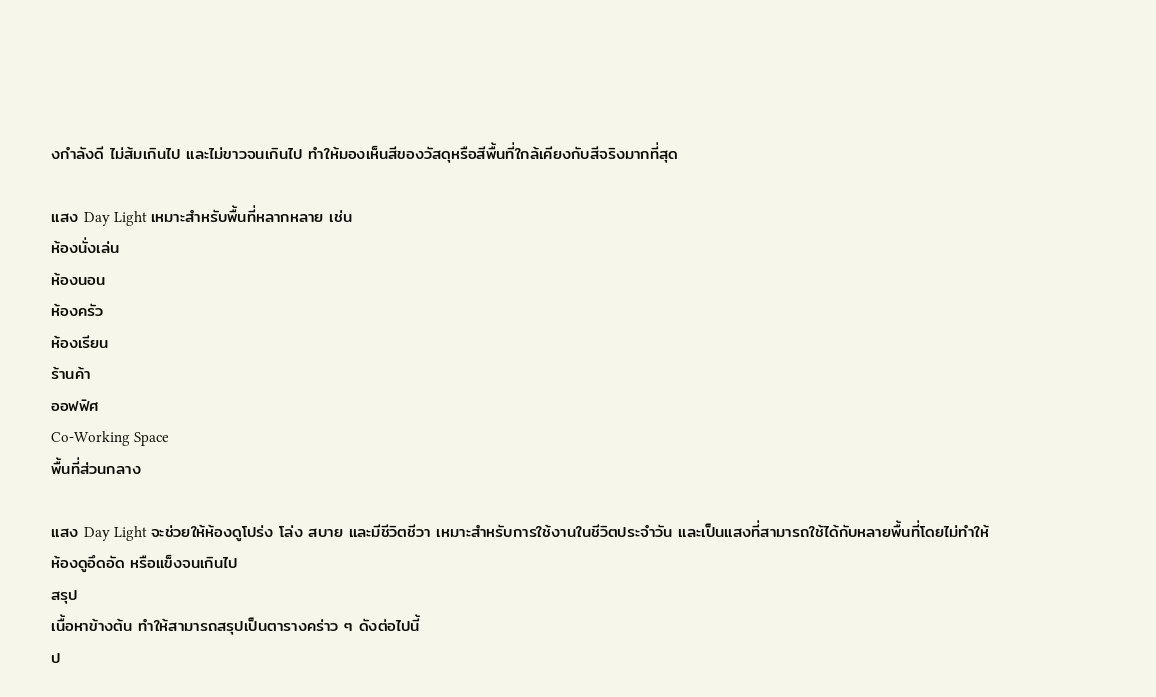งกำลังดี ไม่ส้มเกินไป และไม่ขาวจนเกินไป ทำให้มองเห็นสีของวัสดุหรือสีพื้นที่ใกล้เคียงกับสีจริงมากที่สุด

แสง Day Light เหมาะสำหรับพื้นที่หลากหลาย เช่น
ห้องนั่งเล่น
ห้องนอน
ห้องครัว
ห้องเรียน
ร้านค้า
ออฟฟิศ
Co-Working Space
พื้นที่ส่วนกลาง

แสง Day Light จะช่วยให้ห้องดูโปร่ง โล่ง สบาย และมีชีวิตชีวา เหมาะสำหรับการใช้งานในชีวิตประจำวัน และเป็นแสงที่สามารถใช้ได้กับหลายพื้นที่โดยไม่ทำให้ห้องดูอึดอัด หรือแข็งจนเกินไป
สรุป
เนื้อหาข้างต้น ทำให้สามารถสรุปเป็นตารางคร่าว ๆ ดังต่อไปนี้
ป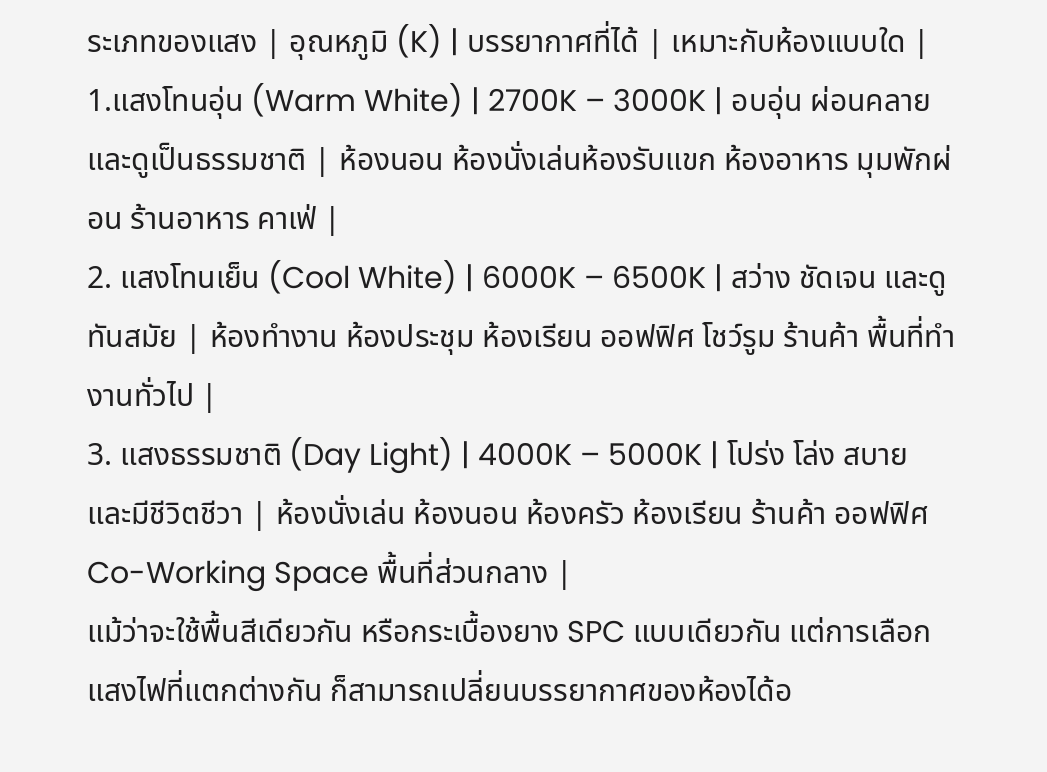ระเภทของแสง | อุณหภูมิ (K) | บรรยากาศที่ได้ | เหมาะกับห้องแบบใด |
1.แสงโทนอุ่น (Warm White) | 2700K – 3000K | อบอุ่น ผ่อนคลาย และดูเป็นธรรมชาติ | ห้องนอน ห้องนั่งเล่นห้องรับแขก ห้องอาหาร มุมพักผ่อน ร้านอาหาร คาเฟ่ |
2. แสงโทนเย็น (Cool White) | 6000K – 6500K | สว่าง ชัดเจน และดูทันสมัย | ห้องทำงาน ห้องประชุม ห้องเรียน ออฟฟิศ โชว์รูม ร้านค้า พื้นที่ทำงานทั่วไป |
3. แสงธรรมชาติ (Day Light) | 4000K – 5000K | โปร่ง โล่ง สบาย และมีชีวิตชีวา | ห้องนั่งเล่น ห้องนอน ห้องครัว ห้องเรียน ร้านค้า ออฟฟิศ Co-Working Space พื้นที่ส่วนกลาง |
แม้ว่าจะใช้พื้นสีเดียวกัน หรือกระเบื้องยาง SPC แบบเดียวกัน แต่การเลือกแสงไฟที่แตกต่างกัน ก็สามารถเปลี่ยนบรรยากาศของห้องได้อ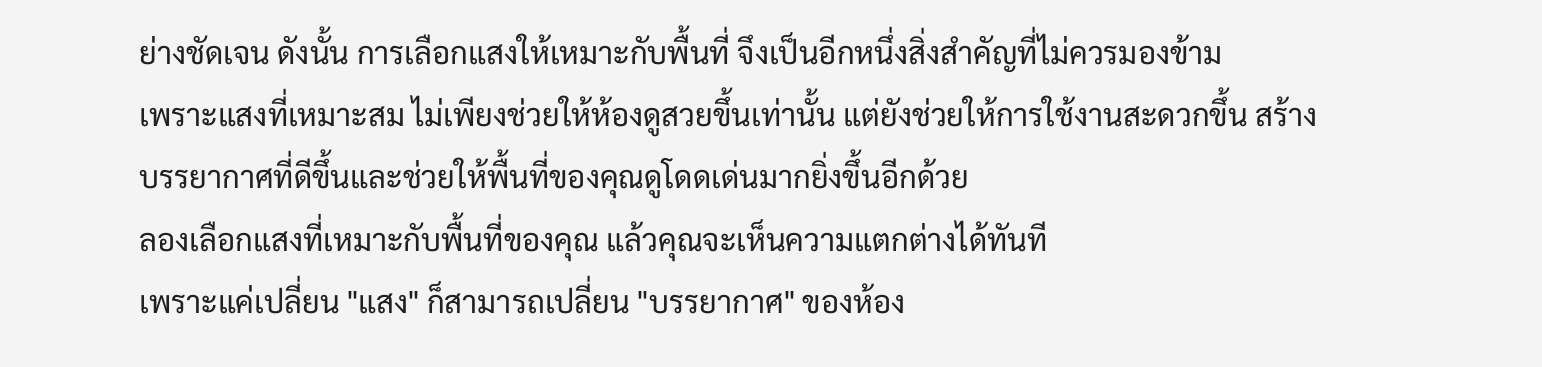ย่างชัดเจน ดังนั้น การเลือกแสงให้เหมาะกับพื้นที่ จึงเป็นอีกหนึ่งสิ่งสำคัญที่ไม่ควรมองข้าม
เพราะแสงที่เหมาะสม ไม่เพียงช่วยให้ห้องดูสวยขึ้นเท่านั้น แต่ยังช่วยให้การใช้งานสะดวกขึ้น สร้างบรรยากาศที่ดีขึ้นและช่วยให้พื้นที่ของคุณดูโดดเด่นมากยิ่งขึ้นอีกด้วย
ลองเลือกแสงที่เหมาะกับพื้นที่ของคุณ แล้วคุณจะเห็นความแตกต่างได้ทันที
เพราะแค่เปลี่ยน "แสง" ก็สามารถเปลี่ยน "บรรยากาศ" ของห้อง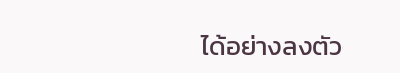ได้อย่างลงตัว